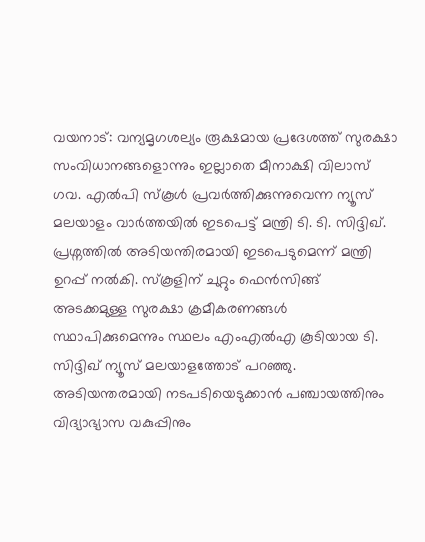വയനാട്: വന്യമൃഗശല്യം രൂക്ഷമായ പ്രദേശത്ത് സുരക്ഷാ സംവിധാനങ്ങളൊന്നും ഇല്ലാതെ മീനാക്ഷി വിലാസ് ഗവ. എൽപി സ്കൂൾ പ്രവർത്തിക്കുന്നുവെന്ന ന്യൂസ് മലയാളം വാർത്തയിൽ ഇടപെട്ട് മന്ത്രി ടി. ടി. സിദ്ദിഖ്. പ്രശ്നത്തിൽ അടിയന്തിരമായി ഇടപെടുമെന്ന് മന്ത്രി ഉറപ്പ് നൽകി. സ്കൂളിന് ചുറ്റും ഫെൻസിങ്ങ് അടക്കമുള്ള സുരക്ഷാ ക്രമീകരണങ്ങൾ സ്ഥാപിക്കുമെന്നും സ്ഥലം എംഎൽഎ കൂടിയായ ടി. സിദ്ദിഖ് ന്യൂസ് മലയാളത്തോട് പറഞ്ഞു.
അടിയന്തരമായി നടപടിയെടുക്കാൻ പഞ്ചായത്തിനും വിദ്യാഭ്യാസ വകുപ്പിനും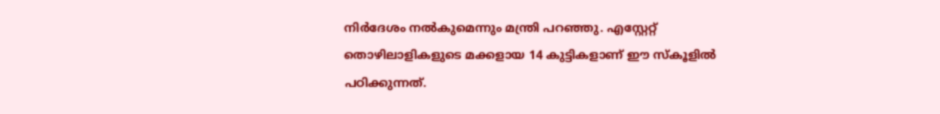നിർദേശം നൽകുമെന്നും മന്ത്രി പറഞ്ഞു. എസ്റ്റേറ്റ് തൊഴിലാളികളുടെ മക്കളായ 14 കുട്ടികളാണ് ഈ സ്കൂളിൽ പഠിക്കുന്നത്.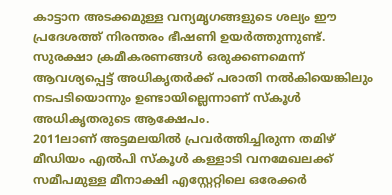കാട്ടാന അടക്കമുള്ള വന്യമൃഗങ്ങളുടെ ശല്യം ഈ പ്രദേശത്ത് നിരന്തരം ഭീഷണി ഉയർത്തുന്നുണ്ട്. സുരക്ഷാ ക്രമീകരണങ്ങൾ ഒരുക്കണമെന്ന് ആവശ്യപ്പെട്ട് അധികൃതർക്ക് പരാതി നൽകിയെങ്കിലും നടപടിയൊന്നും ഉണ്ടായില്ലെന്നാണ് സ്കൂൾ അധികൃതരുടെ ആക്ഷേപം.
2011ലാണ് അട്ടമലയിൽ പ്രവർത്തിച്ചിരുന്ന തമിഴ് മീഡിയം എൽപി സ്കൂൾ കള്ളാടി വനമേഖലക്ക് സമീപമുള്ള മീനാക്ഷി എസ്റ്റേറ്റിലെ ഒരേക്കർ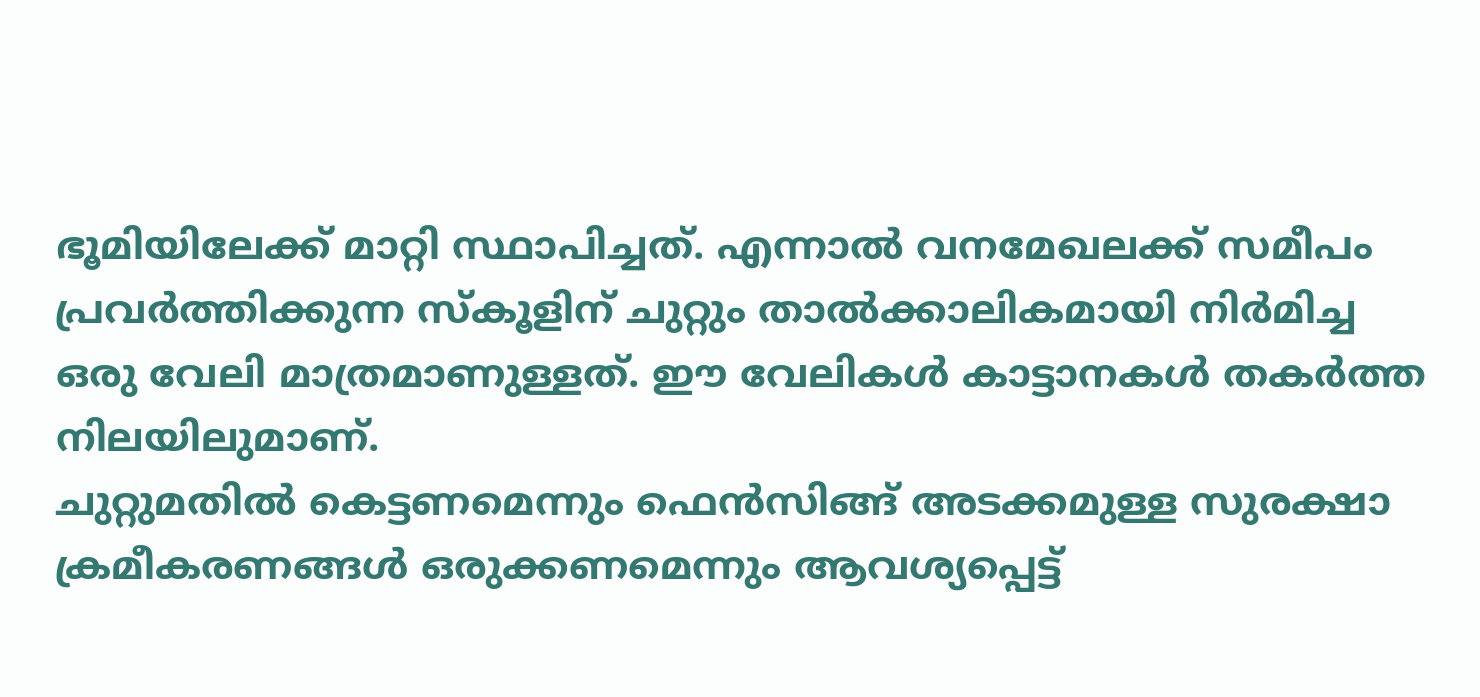ഭൂമിയിലേക്ക് മാറ്റി സ്ഥാപിച്ചത്. എന്നാൽ വനമേഖലക്ക് സമീപം പ്രവർത്തിക്കുന്ന സ്കൂളിന് ചുറ്റും താൽക്കാലികമായി നിർമിച്ച ഒരു വേലി മാത്രമാണുള്ളത്. ഈ വേലികൾ കാട്ടാനകൾ തകർത്ത നിലയിലുമാണ്.
ചുറ്റുമതിൽ കെട്ടണമെന്നും ഫെൻസിങ്ങ് അടക്കമുള്ള സുരക്ഷാ ക്രമീകരണങ്ങൾ ഒരുക്കണമെന്നും ആവശ്യപ്പെട്ട്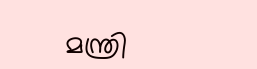മന്ത്രി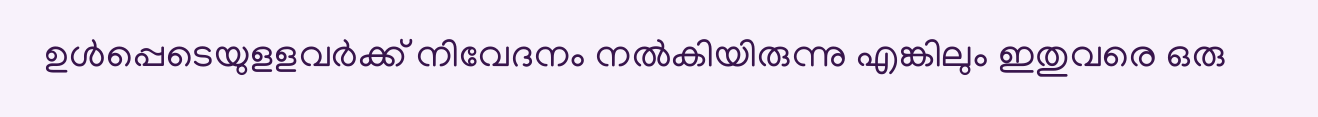ഉൾപ്പെടെയുളളവർക്ക് നിവേദനം നൽകിയിരുന്നു എങ്കിലും ഇതുവരെ ഒരു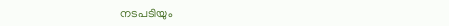നടപടിയും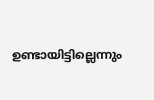ഉണ്ടായിട്ടില്ലെന്നും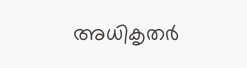അധികൃതർ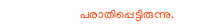പരാതിപ്പെട്ടിരുന്നു.